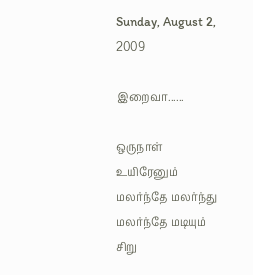Sunday, August 2, 2009

இறைவா......

ஒருநாள் உயிரேனும்
மலர்ந்தே மலர்ந்து
மலர்ந்தே மடியும்
சிறு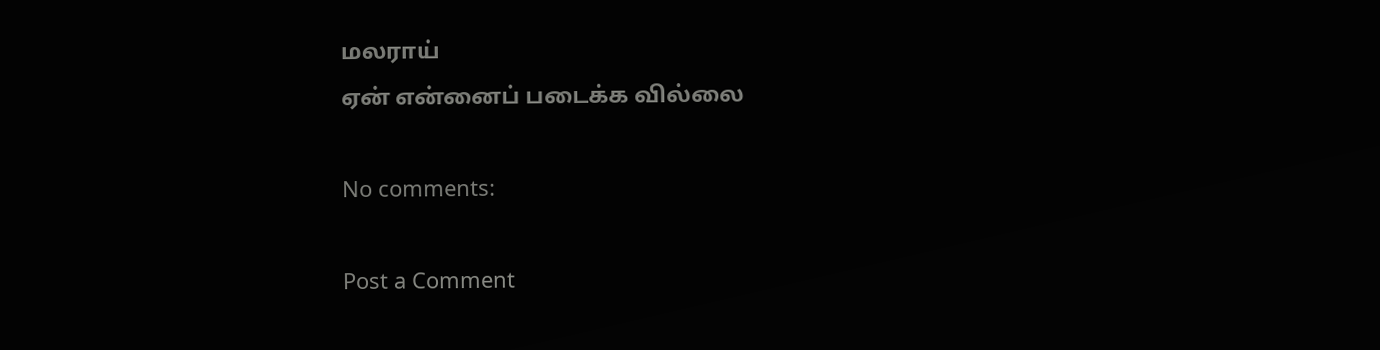மலராய்
ஏன் என்னைப் படைக்க வில்லை

No comments:

Post a Comment